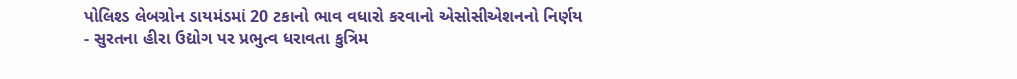પોલિશ્ડ લેબગ્રોન ડાયમંડમાં 20 ટકાનો ભાવ વધારો કરવાનો એસોસીએશનનો નિર્ણય
- સુરતના હીરા ઉદ્યોગ પર પ્રભુત્વ ધરાવતા કુત્રિમ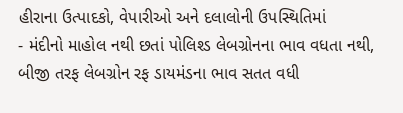હીરાના ઉત્પાદકો, વેપારીઓ અને દલાલોની ઉપસ્થિતિમાં
- મંદીનો માહોલ નથી છતાં પોલિશ્ડ લેબગ્રોનના ભાવ વધતા નથી, બીજી તરફ લેબગ્રોન રફ ડાયમંડના ભાવ સતત વધી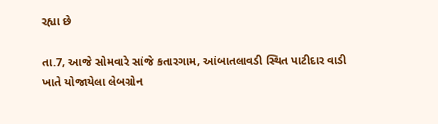રહ્યા છે

તા.7, આજે સોમવારે સાંજે કતારગામ, આંબાતલાવડી સ્થિત પાટીદાર વાડી ખાતે યોજાયેલા લેબગ્રોન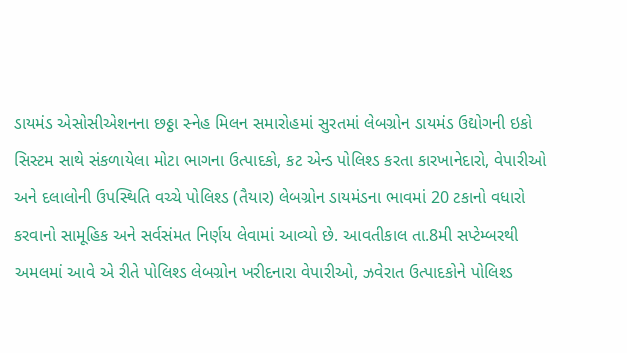ડાયમંડ એસોસીએશનના છઠ્ઠા સ્નેહ મિલન સમારોહમાં સુરતમાં લેબગ્રોન ડાયમંડ ઉદ્યોગની ઇકો સિસ્ટમ સાથે સંકળાયેલા મોટા ભાગના ઉત્પાદકો, કટ એન્ડ પોલિશ્ડ કરતા કારખાનેદારો, વેપારીઓ અને દલાલોની ઉપસ્થિતિ વચ્ચે પોલિશ્ડ (તૈયાર) લેબગ્રોન ડાયમંડના ભાવમાં 20 ટકાનો વધારો કરવાનો સામૂહિક અને સર્વસંમત નિર્ણય લેવામાં આવ્યો છે. આવતીકાલ તા.8મી સપ્ટેમ્બરથી અમલમાં આવે એ રીતે પોલિશ્ડ લેબગ્રોન ખરીદનારા વેપારીઓ, ઝવેરાત ઉત્પાદકોને પોલિશ્ડ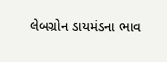લેબગ્રોન ડાયમંડના ભાવ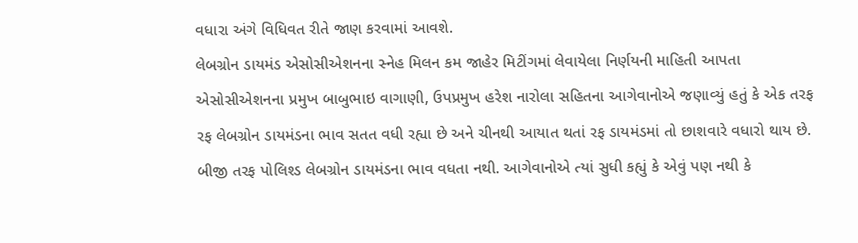વધારા અંગે વિધિવત રીતે જાણ કરવામાં આવશે.
લેબગ્રોન ડાયમંડ એસોસીએશનના સ્નેહ મિલન કમ જાહેર મિટીંગમાં લેવાયેલા નિર્ણયની માહિતી આપતા એસોસીએશનના પ્રમુખ બાબુભાઇ વાગાણી, ઉપપ્રમુખ હરેશ નારોલા સહિતના આગેવાનોએ જણાવ્યું હતું કે એક તરફ રફ લેબગ્રોન ડાયમંડના ભાવ સતત વધી રહ્યા છે અને ચીનથી આયાત થતાં રફ ડાયમંડમાં તો છાશવારે વધારો થાય છે. બીજી તરફ પોલિશ્ડ લેબગ્રોન ડાયમંડના ભાવ વધતા નથી. આગેવાનોએ ત્યાં સુધી કહ્યું કે એવું પણ નથી કે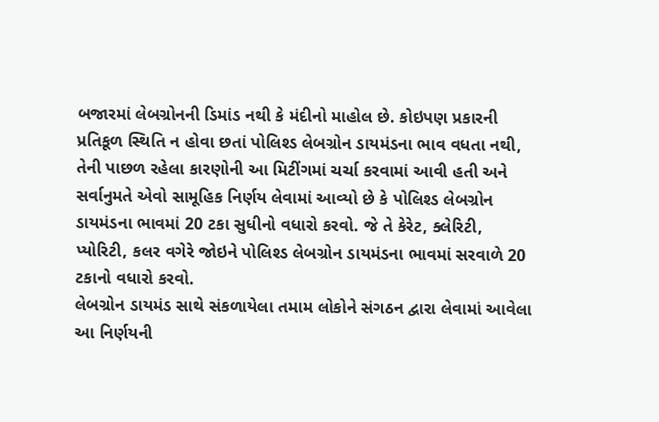બજારમાં લેબગ્રોનની ડિમાંડ નથી કે મંદીનો માહોલ છે. કોઇપણ પ્રકારની પ્રતિકૂળ સ્થિતિ ન હોવા છતાં પોલિશ્ડ લેબગ્રોન ડાયમંડના ભાવ વધતા નથી, તેની પાછળ રહેલા કારણોની આ મિટીંગમાં ચર્ચા કરવામાં આવી હતી અને સર્વાનુમતે એવો સામૂહિક નિર્ણય લેવામાં આવ્યો છે કે પોલિશ્ડ લેબગ્રોન ડાયમંડના ભાવમાં 20 ટકા સુધીનો વધારો કરવો. જે તે કેરેટ, ક્લેરિટી, પ્યોરિટી, કલર વગેરે જોઇને પોલિશ્ડ લેબગ્રોન ડાયમંડના ભાવમાં સરવાળે 20 ટકાનો વધારો કરવો.
લેબગ્રોન ડાયમંડ સાથે સંકળાયેલા તમામ લોકોને સંગઠન દ્વારા લેવામાં આવેલા આ નિર્ણયની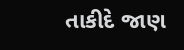તાકીદે જાણ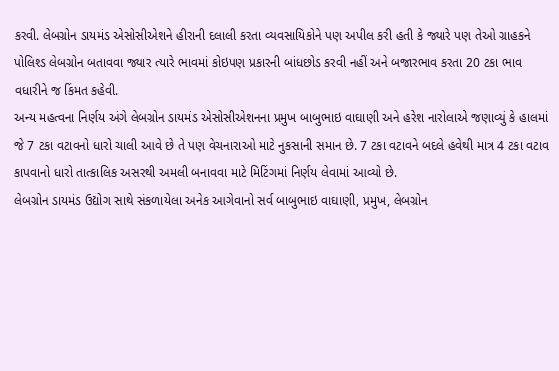કરવી. લેબગ્રોન ડાયમંડ એસોસીએશને હીરાની દલાલી કરતા વ્યવસાયિકોને પણ અપીલ કરી હતી કે જ્યારે પણ તેઓ ગ્રાહકને પોલિશ્ડ લેબગ્રોન બતાવવા જ્યાર ત્યારે ભાવમાં કોઇપણ પ્રકારની બાંધછોડ કરવી નહીં અને બજારભાવ કરતા 20 ટકા ભાવ વધારીને જ કિંમત કહેવી.
અન્ય મહત્વના નિર્ણય અંગે લેબગ્રોન ડાયમંડ એસોસીએશનના પ્રમુખ બાબુભાઇ વાઘાણી અને હરેશ નારોલાએ જણાવ્યું કે હાલમાં જે 7 ટકા વટાવનો ધારો ચાલી આવે છે તે પણ વેચનારાઓ માટે નુકસાની સમાન છે. 7 ટકા વટાવને બદલે હવેથી માત્ર 4 ટકા વટાવ કાપવાનો ધારો તાત્કાલિક અસરથી અમલી બનાવવા માટે મિટિંગમાં નિર્ણય લેવામાં આવ્યો છે.
લેબગ્રોન ડાયમંડ ઉદ્યોગ સાથે સંકળાયેલા અનેક આગેવાનો સર્વ બાબુભાઇ વાઘાણી, પ્રમુખ, લેબગ્રોન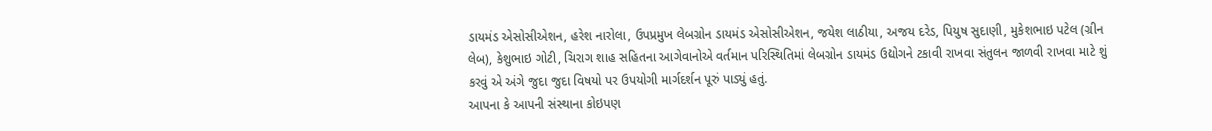ડાયમંડ એસોસીએશન, હરેશ નારોલા, ઉપપ્રમુખ લેબગ્રોન ડાયમંડ એસોસીએશન, જયેશ લાઠીયા, અજય દરેડ, પિયુષ સુદાણી, મુકેશભાઇ પટેલ (ગ્રીન લેબ), કેશુભાઇ ગોટી, ચિરાગ શાહ સહિતના આગેવાનોએ વર્તમાન પરિસ્થિતિમાં લેબગ્રોન ડાયમંડ ઉદ્યોગને ટકાવી રાખવા સંતુલન જાળવી રાખવા માટે શું કરવું એ અંગે જુદા જુદા વિષયો પર ઉપયોગી માર્ગદર્શન પૂરું પાડ્યું હતું.
આપના કે આપની સંસ્થાના કોઇપણ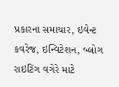પ્રકારના સમાચાર, ઇવેન્ટ કવરેજ, ઇન્વિટેશન, બ્લોગ રાઇટિંગ વગેરે માટે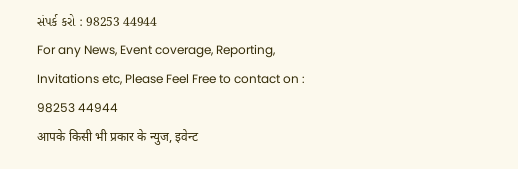સંપર્ક કરો : 98253 44944
For any News, Event coverage, Reporting, Invitations etc, Please Feel Free to contact on : 98253 44944
आपके किसी भी प्रकार के न्युज, इवेन्ट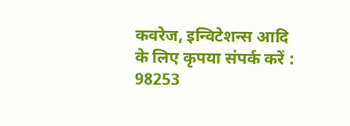कवरेज, इन्विटेशन्स आदि के लिए कृपया संपर्क करें : 98253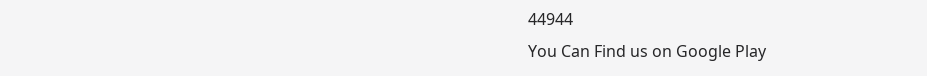44944
You Can Find us on Google Play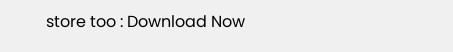store too : Download Now